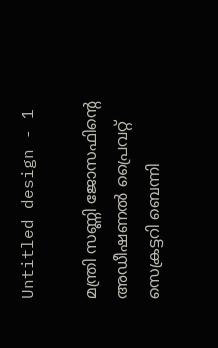Untitled design - 1

മന്ത്രി സണ്ണി ജോസഫിന്റെ അഡീഷണൽ പ്രൈവറ്റ് സെക്രട്ടറി ബെന്നി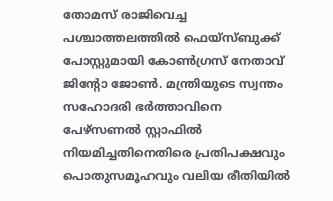തോമസ് രാജിവെച്ച പശ്ചാത്തലത്തില്‍ ഫെയ്സ്ബുക്ക് പോസ്റ്റുമായി കോണ്‍ഗ്രസ് നേതാവ് ജിന്‍റോ ജോണ്‍. മന്ത്രിയുടെ സ്വന്തം സഹോദരി ഭർത്താവിനെ പേഴ്സണൽ സ്റ്റാഫിൽ നിയമിച്ചതിനെതിരെ പ്രതിപക്ഷവും പൊതുസമൂഹവും വലിയ രീതിയിൽ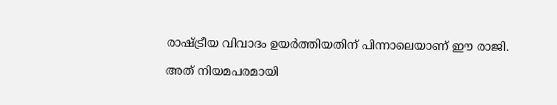രാഷ്ട്രീയ വിവാദം ഉയർത്തിയതിന് പിന്നാലെയാണ് ഈ രാജി.

അത് നിയമപരമായി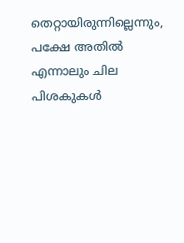തെറ്റായിരുന്നില്ലെന്നും, പക്ഷേ അതിൽ എന്നാലും ചില പിശകുകൾ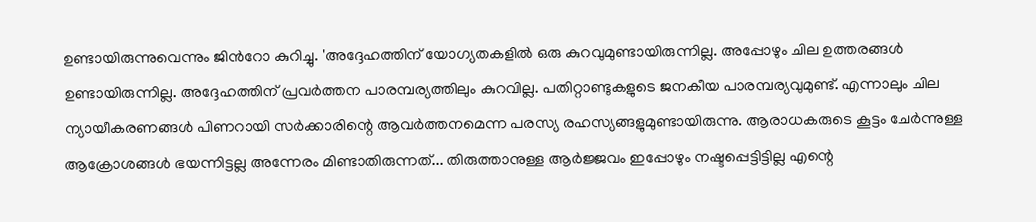ഉണ്ടായിരുന്നുവെന്നും ജിന്‍റോ കുറിച്ചു. 'അദ്ദേഹത്തിന് യോഗ്യതകളിൽ ഒരു കുറവുമുണ്ടായിരുന്നില്ല. അപ്പോഴും ചില ഉത്തരങ്ങൾ ഉണ്ടായിരുന്നില്ല. അദ്ദേഹത്തിന് പ്രവർത്തന പാരമ്പര്യത്തിലും കുറവില്ല. പതിറ്റാണ്ടുകളുടെ ജനകീയ പാരമ്പര്യവുമുണ്ട്. എന്നാലും ചില ന്യായീകരണങ്ങൾ പിണറായി സർക്കാരിന്റെ ആവർത്തനമെന്ന പരസ്യ രഹസ്യങ്ങളുമുണ്ടായിരുന്നു. ആരാധകരുടെ കൂട്ടം ചേർന്നുള്ള ആക്രോശങ്ങൾ ഭയന്നിട്ടല്ല അന്നേരം മിണ്ടാതിരുന്നത്... തിരുത്താനുള്ള ആർജ്ജവം ഇപ്പോഴും നഷ്ടപ്പെട്ടിട്ടില്ല എന്റെ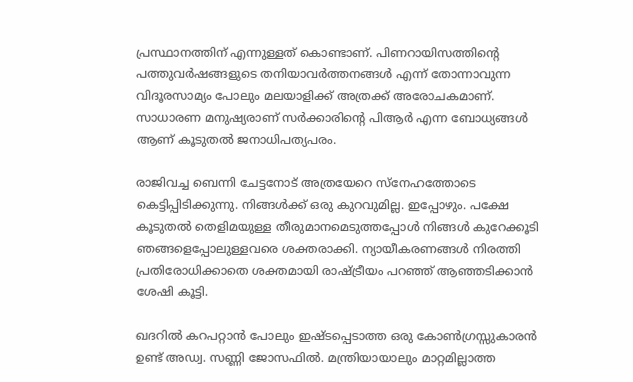പ്രസ്ഥാനത്തിന് എന്നുള്ളത് കൊണ്ടാണ്. പിണറായിസത്തിന്റെ പത്തുവർഷങ്ങളുടെ തനിയാവർത്തനങ്ങൾ എന്ന് തോന്നാവുന്ന വിദൂരസാമ്യം പോലും മലയാളിക്ക് അത്രക്ക്‌ അരോചകമാണ്. സാധാരണ മനുഷ്യരാണ് സർക്കാരിന്റെ പിആർ എന്ന ബോധ്യങ്ങൾ ആണ് കൂടുതൽ ജനാധിപത്യപരം.

രാജിവച്ച ബെന്നി ചേട്ടനോട് അത്രയേറെ സ്നേഹത്തോടെ കെട്ടിപ്പിടിക്കുന്നു. നിങ്ങൾക്ക് ഒരു കുറവുമില്ല. ഇപ്പോഴും. പക്ഷേ കൂടുതൽ തെളിമയുള്ള തീരുമാനമെടുത്തപ്പോൾ നിങ്ങൾ കുറേക്കൂടി ഞങ്ങളെപ്പോലുള്ളവരെ ശക്തരാക്കി. ന്യായീകരണങ്ങൾ നിരത്തി പ്രതിരോധിക്കാതെ ശക്തമായി രാഷ്ട്രീയം പറഞ്ഞ് ആഞ്ഞടിക്കാൻ ശേഷി കൂട്ടി.

ഖദറിൽ കറപറ്റാൻ പോലും ഇഷ്ടപ്പെടാത്ത ഒരു കോൺഗ്രസ്സുകാരൻ ഉണ്ട് അഡ്വ. സണ്ണി ജോസഫിൽ. മന്ത്രിയായാലും മാറ്റമില്ലാത്ത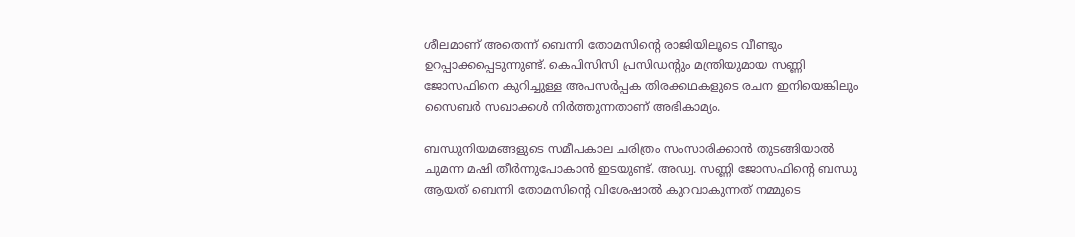ശീലമാണ് അതെന്ന് ബെന്നി തോമസിന്റെ രാജിയിലൂടെ വീണ്ടും ഉറപ്പാക്കപ്പെടുന്നുണ്ട്. കെപിസിസി പ്രസിഡന്റും മന്ത്രിയുമായ സണ്ണി ജോസഫിനെ കുറിച്ചുള്ള അപസർപ്പക തിരക്കഥകളുടെ രചന ഇനിയെങ്കിലും സൈബർ സഖാക്കൾ നിർത്തുന്നതാണ് അഭികാമ്യം.

ബന്ധുനിയമങ്ങളുടെ സമീപകാല ചരിത്രം സംസാരിക്കാൻ തുടങ്ങിയാൽ ചുമന്ന മഷി തീർന്നുപോകാൻ ഇടയുണ്ട്. അഡ്വ. സണ്ണി ജോസഫിന്റെ ബന്ധു ആയത് ബെന്നി തോമസിന്റെ വിശേഷാൽ കുറവാകുന്നത് നമ്മുടെ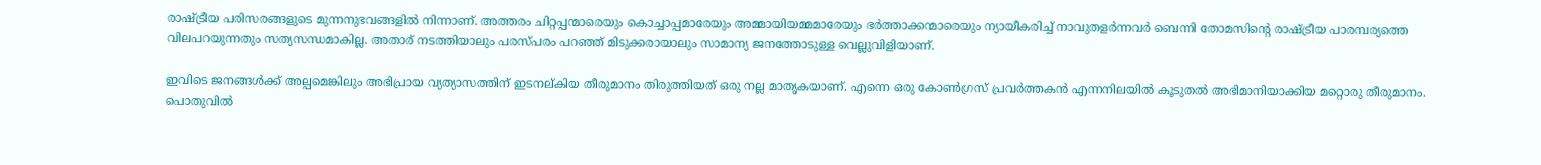രാഷ്ട്രീയ പരിസരങ്ങളുടെ മുന്നനുഭവങ്ങളിൽ നിന്നാണ്. അത്തരം ചിറ്റപ്പന്മാരെയും കൊച്ചാപ്പമാരേയും അമ്മായിയമ്മമാരേയും ഭർത്താക്കന്മാരെയും ന്യായീകരിച്ച് നാവുതളർന്നവർ ബെന്നി തോമസിന്റെ രാഷ്ട്രീയ പാരമ്പര്യത്തെ  വിലപറയുന്നതും സത്യസന്ധമാകില്ല. അതാര് നടത്തിയാലും പരസ്പരം പറഞ്ഞ് മിടുക്കരായാലും സാമാന്യ ജനത്തോടുള്ള വെല്ലുവിളിയാണ്.

ഇവിടെ ജനങ്ങൾക്ക് അല്പമെങ്കിലും അഭിപ്രായ വ്യത്യാസത്തിന് ഇടനല്കിയ തീരുമാനം തിരുത്തിയത് ഒരു നല്ല മാതൃകയാണ്. എന്നെ ഒരു കോൺഗ്രസ്‌ പ്രവർത്തകൻ എന്നനിലയിൽ കൂടുതൽ അഭിമാനിയാക്കിയ മറ്റൊരു തീരുമാനം. പൊതുവിൽ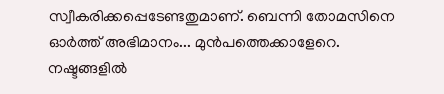സ്വീകരിക്കപ്പെടേണ്ടതുമാണ്. ബെന്നി തോമസിനെ ഓർത്ത് അഭിമാനം... മുൻപത്തെക്കാളേറെ. നഷ്ടങ്ങളിൽ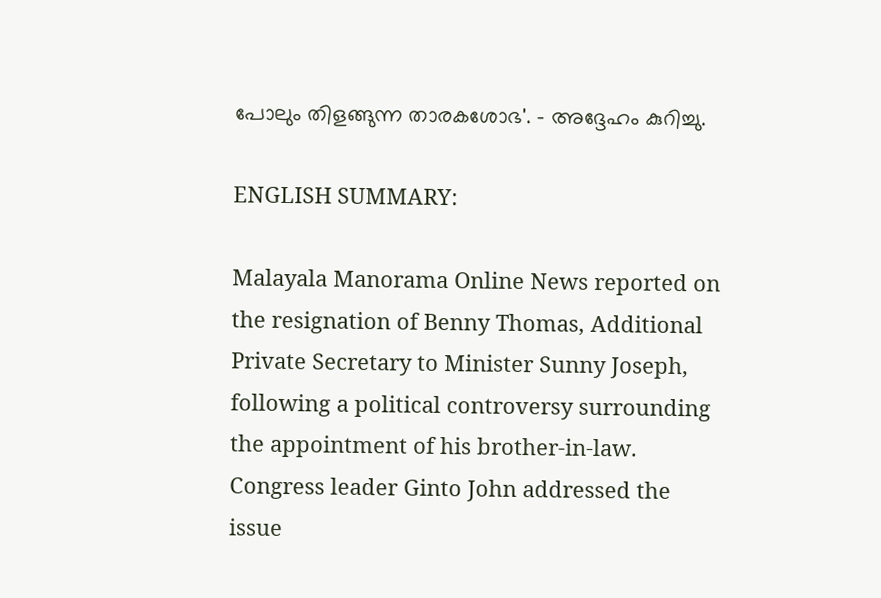പോലും തിളങ്ങുന്ന താരകശോഭ'. – അദ്ദേഹം കുറിച്ചു.

ENGLISH SUMMARY:

Malayala Manorama Online News reported on the resignation of Benny Thomas, Additional Private Secretary to Minister Sunny Joseph, following a political controversy surrounding the appointment of his brother-in-law. Congress leader Ginto John addressed the issue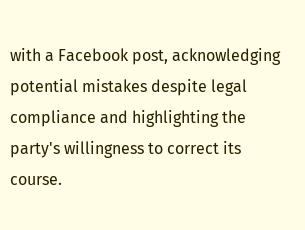with a Facebook post, acknowledging potential mistakes despite legal compliance and highlighting the party's willingness to correct its course.